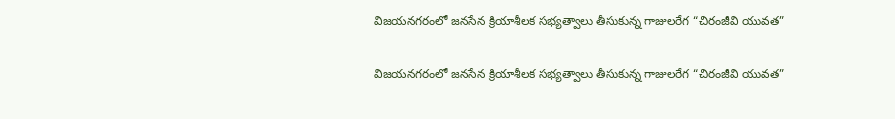విజయనగరంలో జనసేన క్రియాశీలక సభ్యత్వాలు తీసుకున్న గాజులరేగ “చిరంజీవి యువత”

విజయనగరంలో జనసేన క్రియాశీలక సభ్యత్వాలు తీసుకున్న గాజులరేగ “చిరంజీవి యువత”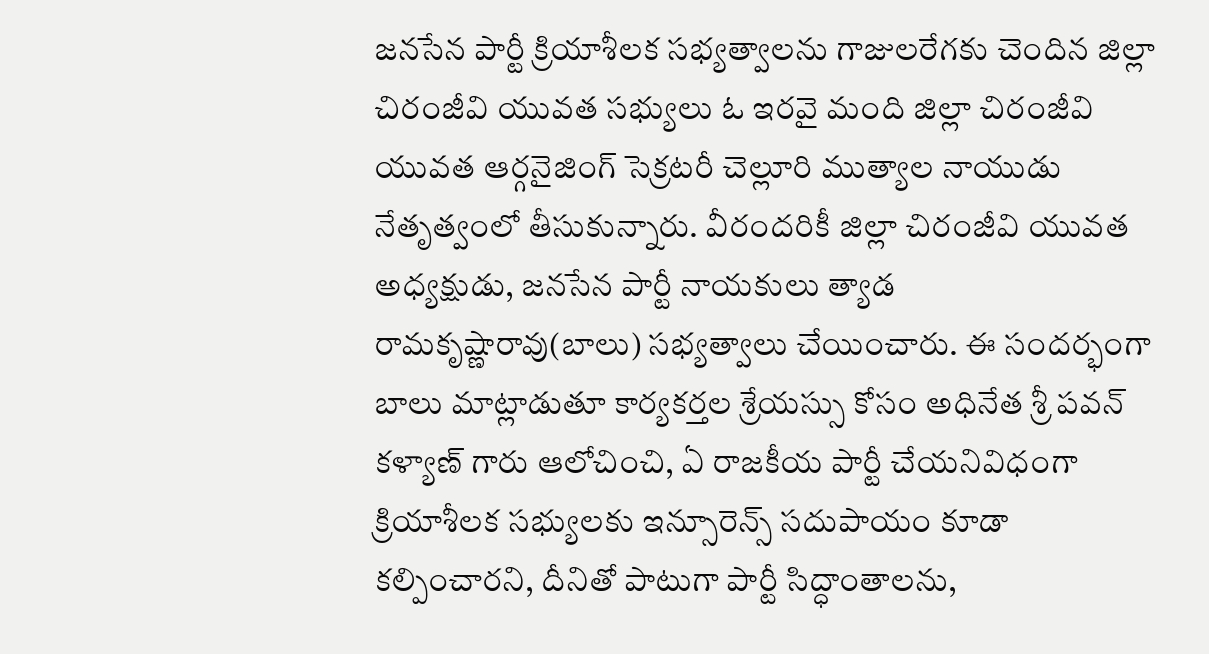జనసేన పార్టీ క్రియాశీలక సభ్యత్వాలను గాజులరేగకు చెందిన జిల్లా చిరంజీవి యువత సభ్యులు ఓ ఇరవై మంది జిల్లా చిరంజీవి యువత ఆర్గనైజింగ్ సెక్రటరీ చెల్లూరి ముత్యాల నాయుడు నేతృత్వంలో తీసుకున్నారు. వీరందరికీ జిల్లా చిరంజీవి యువత అధ్యక్షుడు, జనసేన పార్టీ నాయకులు త్యాడ రామకృష్ణారావు(బాలు) సభ్యత్వాలు చేయించారు. ఈ సందర్భంగా బాలు మాట్లాడుతూ కార్యకర్తల శ్రేయస్సు కోసం అధినేత శ్రీ పవన్ కళ్యాణ్ గారు ఆలోచించి, ఏ రాజకీయ పార్టీ చేయనివిధంగా క్రియాశీలక సభ్యులకు ఇన్సూరెన్స్ సదుపాయం కూడా కల్పించారని, దీనితో పాటుగా పార్టీ సిద్ధాంతాలను,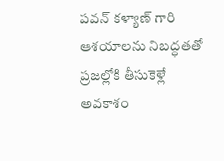పవన్ కళ్యాణ్ గారి ఆశయాలను నిబద్ధతతో ప్రజల్లోకి తీసుకెళ్లే అవకాశం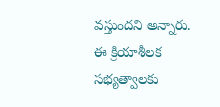వస్తుందని అన్నారు. ఈ క్రియాశీలక సభ్యత్వాలకు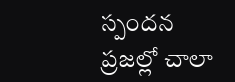స్పందన ప్రజల్లో చాలా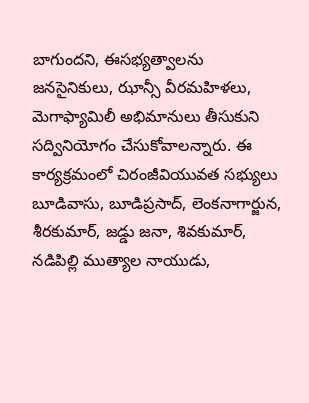బాగుందని, ఈసభ్యత్వాలను జనసైనికులు, ఝాన్సీ వీరమహిళలు, మెగాఫ్యామిలీ అభిమానులు తీసుకుని సద్వినియోగం చేసుకోవాలన్నారు. ఈ కార్యక్రమంలో చిరంజీవియువత సభ్యులు బూడివాసు, బూడిప్రసాద్, లెంకనాగార్జున, శీరకుమార్, జడ్డు జనా, శివకుమార్, నడిపిల్లి ముత్యాల నాయుడు,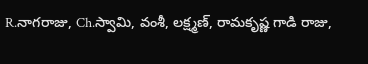R.నాగరాజు, Ch.స్వామి, వంశీ, లక్ష్మణ్, రామకృష్ణ గాడి రాజు,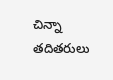చిన్నా తదితరులు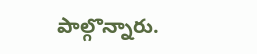పాల్గొన్నారు.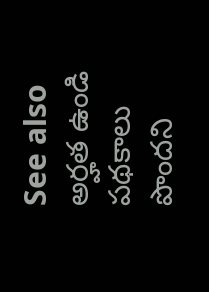See also  అర్హత ఉండి పథకాలు పొందని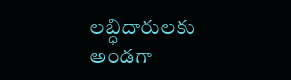లబ్ధిదారులకు అండగా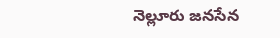నెల్లూరు జనసేన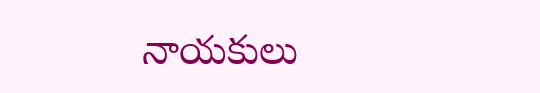నాయకులు